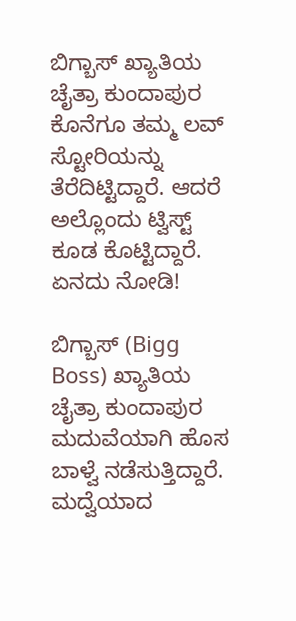ಬಿಗ್ಬಾಸ್ ಖ್ಯಾತಿಯ ಚೈತ್ರಾ ಕುಂದಾಪುರ ಕೊನೆಗೂ ತಮ್ಮ ಲವ್ ಸ್ಟೋರಿಯನ್ನು ತೆರೆದಿಟ್ಟಿದ್ದಾರೆ. ಆದರೆ ಅಲ್ಲೊಂದು ಟ್ವಿಸ್ಟ್ ಕೂಡ ಕೊಟ್ಟಿದ್ದಾರೆ. ಏನದು ನೋಡಿ!

ಬಿಗ್ಬಾಸ್ (Bigg Boss) ಖ್ಯಾತಿಯ ಚೈತ್ರಾ ಕುಂದಾಪುರ ಮದುವೆಯಾಗಿ ಹೊಸ ಬಾಳ್ವೆ ನಡೆಸುತ್ತಿದ್ದಾರೆ. ಮದ್ವೆಯಾದ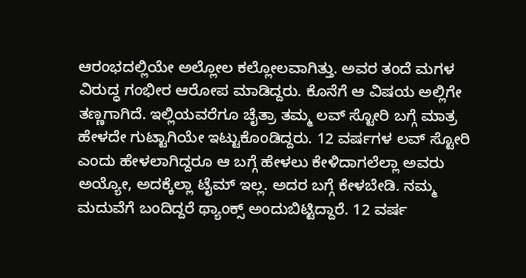ಆರಂಭದಲ್ಲಿಯೇ ಅಲ್ಲೋಲ ಕಲ್ಲೋಲವಾಗಿತ್ತು. ಅವರ ತಂದೆ ಮಗಳ ವಿರುದ್ಧ ಗಂಭೀರ ಆರೋಪ ಮಾಡಿದ್ದರು. ಕೊನೆಗೆ ಆ ವಿಷಯ ಅಲ್ಲಿಗೇ ತಣ್ಣಗಾಗಿದೆ. ಇಲ್ಲಿಯವರೆಗೂ ಚೈತ್ರಾ ತಮ್ಮ ಲವ್ ಸ್ಟೋರಿ ಬಗ್ಗೆ ಮಾತ್ರ ಹೇಳದೇ ಗುಟ್ಟಾಗಿಯೇ ಇಟ್ಟುಕೊಂಡಿದ್ದರು. 12 ವರ್ಷಗಳ ಲವ್ ಸ್ಟೋರಿ ಎಂದು ಹೇಳಲಾಗಿದ್ದರೂ ಆ ಬಗ್ಗೆ ಹೇಳಲು ಕೇಳಿದಾಗಲೆಲ್ಲಾ ಅವರು ಅಯ್ಯೋ, ಅದಕ್ಕೆಲ್ಲಾ ಟೈಮ್ ಇಲ್ಲ. ಅದರ ಬಗ್ಗೆ ಕೇಳಬೇಡಿ. ನಮ್ಮ ಮದುವೆಗೆ ಬಂದಿದ್ದರೆ ಥ್ಯಾಂಕ್ಸ್ ಅಂದುಬಿಟ್ಟಿದ್ದಾರೆ. 12 ವರ್ಷ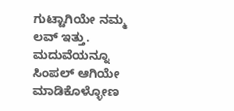ಗುಟ್ಟಾಗಿಯೇ ನಮ್ಮ ಲವ್ ಇತ್ತು. ಮದುವೆಯನ್ನೂ ಸಿಂಪಲ್ ಆಗಿಯೇ ಮಾಡಿಕೊಳ್ಳೋಣ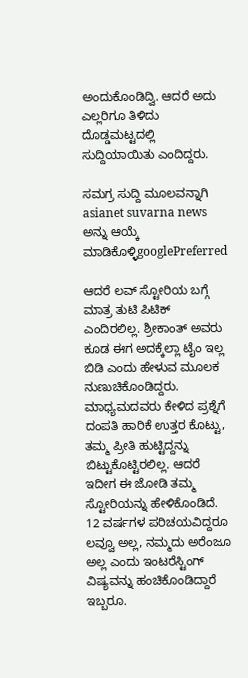ಅಂದುಕೊಂಡಿದ್ವಿ. ಆದರೆ ಅದು ಎಲ್ಲರಿಗೂ ತಿಳಿದು ದೊಡ್ಡಮಟ್ಟದಲ್ಲಿ ಸುದ್ದಿಯಾಯಿತು ಎಂದಿದ್ದರು.

ಸಮಗ್ರ ಸುದ್ದಿ ಮೂಲವನ್ನಾಗಿ asianet suvarna news ಅನ್ನು ಆಯ್ಕೆ ಮಾಡಿಕೊಳ್ಳಿgooglePreferred

ಆದರೆ ಲವ್ ಸ್ಟೋರಿಯ ಬಗ್ಗೆ ಮಾತ್ರ ತುಟಿ ಪಿಟಿಕ್ ಎಂದಿರಲಿಲ್ಲ. ಶ್ರೀಕಾಂತ್ ಅವರು ಕೂಡ ಈಗ ಅದಕ್ಕೆಲ್ಲಾ ಟೈಂ ಇಲ್ಲ ಬಿಡಿ ಎಂದು ಹೇಳುವ ಮೂಲಕ ನುಣುಚಿಕೊಂಡಿದ್ದರು. ಮಾಧ್ಯಮದವರು ಕೇಳಿದ ಪ್ರಶ್ನೆಗೆ ದಂಪತಿ ಹಾರಿಕೆ ಉತ್ತರ ಕೊಟ್ಟು, ತಮ್ಮ ಪ್ರೀತಿ ಹುಟ್ಟಿದ್ದನ್ನು ಬಿಟ್ಟುಕೊಟ್ಟಿರಲಿಲ್ಲ. ಆದರೆ ಇದೀಗ ಈ ಜೋಡಿ ತಮ್ಮ ಸ್ಟೋರಿಯನ್ನು ಹೇಳಿಕೊಂಡಿದೆ. 12 ವರ್ಷಗಳ ಪರಿಚಯವಿದ್ದರೂ ಲವ್ವೂ ಅಲ್ಲ, ನಮ್ಮದು ಅರೆಂಜೂ ಅಲ್ಲ ಎಂದು ಇಂಟರೆಸ್ಟಿಂಗ್ ವಿಷ್ಯವನ್ನು ಹಂಚಿಕೊಂಡಿದ್ದಾರೆ ಇಬ್ಬರೂ.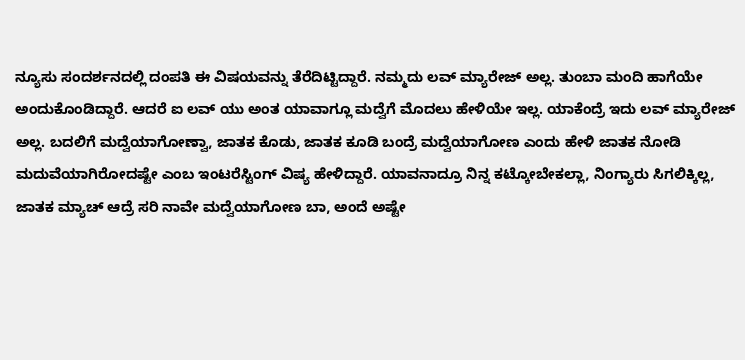ನ್ಯೂಸು ಸಂದರ್ಶನದಲ್ಲಿ ದಂಪತಿ ಈ ವಿಷಯವನ್ನು ತೆರೆದಿಟ್ಟಿದ್ದಾರೆ. ನಮ್ಮದು ಲವ್ ಮ್ಯಾರೇಜ್ ಅಲ್ಲ. ತುಂಬಾ ಮಂದಿ ಹಾಗೆಯೇ ಅಂದುಕೊಂಡಿದ್ದಾರೆ. ಆದರೆ ಐ ಲವ್ ಯು ಅಂತ ಯಾವಾಗ್ಲೂ ಮದ್ವೆಗೆ ಮೊದಲು ಹೇಳಿಯೇ ಇಲ್ಲ. ಯಾಕೆಂದ್ರೆ ಇದು ಲವ್ ಮ್ಯಾರೇಜ್ ಅಲ್ಲ. ಬದಲಿಗೆ ಮದ್ವೆಯಾಗೋಣ್ವಾ, ಜಾತಕ ಕೊಡು, ಜಾತಕ ಕೂಡಿ ಬಂದ್ರೆ ಮದ್ವೆಯಾಗೋಣ ಎಂದು ಹೇಳಿ ಜಾತಕ ನೋಡಿ ಮದುವೆಯಾಗಿರೋದಷ್ಟೇ ಎಂಬ ಇಂಟರೆಸ್ಟಿಂಗ್ ವಿಷ್ಯ ಹೇಳಿದ್ದಾರೆ. ಯಾವನಾದ್ರೂ ನಿನ್ನ ಕಟ್ಕೋಬೇಕಲ್ಲಾ, ನಿಂಗ್ಯಾರು ಸಿಗಲಿಕ್ಕಿಲ್ಲ, ಜಾತಕ ಮ್ಯಾಚ್ ಆದ್ರೆ ಸರಿ ನಾವೇ ಮದ್ವೆಯಾಗೋಣ ಬಾ, ಅಂದೆ ಅಷ್ಟೇ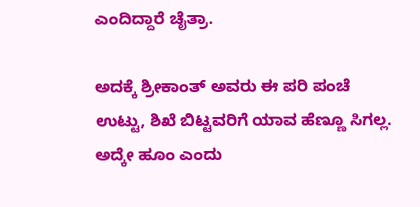ಎಂದಿದ್ದಾರೆ ಚೈತ್ರಾ.

ಅದಕ್ಕೆ ಶ್ರೀಕಾಂತ್ ಅವರು ಈ ಪರಿ ಪಂಚೆ ಉಟ್ಟು, ಶಿಖೆ ಬಿಟ್ಟವರಿಗೆ ಯಾವ ಹೆಣ್ಣೂ ಸಿಗಲ್ಲ. ಅದ್ಕೇ ಹೂಂ ಎಂದು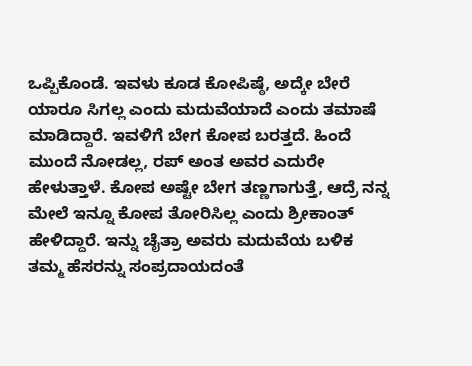ಒಪ್ಪಿಕೊಂಡೆ. ಇವಳು ಕೂಡ ಕೋಪಿಷ್ಠೆ, ಅದ್ಕೇ ಬೇರೆ ಯಾರೂ ಸಿಗಲ್ಲ ಎಂದು ಮದುವೆಯಾದೆ ಎಂದು ತಮಾಷೆ ಮಾಡಿದ್ದಾರೆ. ಇವಳಿಗೆ ಬೇಗ ಕೋಪ ಬರತ್ತದೆ. ಹಿಂದೆ ಮುಂದೆ ನೋಡಲ್ಲ, ರಪ್ ಅಂತ ಅವರ ಎದುರೇ ಹೇಳುತ್ತಾಳೆ. ಕೋಪ ಅಷ್ಟೇ ಬೇಗ ತಣ್ಣಗಾಗುತ್ತೆ, ಆದ್ರೆ ನನ್ನ ಮೇಲೆ ಇನ್ನೂ ಕೋಪ ತೋರಿಸಿಲ್ಲ ಎಂದು ಶ್ರೀಕಾಂತ್ ಹೇಳಿದ್ದಾರೆ. ಇನ್ನು ಚೈತ್ರಾ ಅವರು ಮದುವೆಯ ಬಳಿಕ ತಮ್ಮ ಹೆಸರನ್ನು ಸಂಪ್ರದಾಯದಂತೆ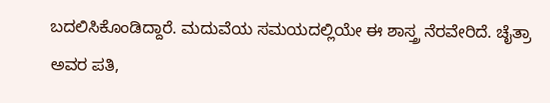ಬದಲಿಸಿಕೊಂಡಿದ್ದಾರೆ. ಮದುವೆಯ ಸಮಯದಲ್ಲಿಯೇ ಈ ಶಾಸ್ತ್ರ ನೆರವೇರಿದೆ. ಚೈತ್ರಾ ಅವರ ಪತಿ,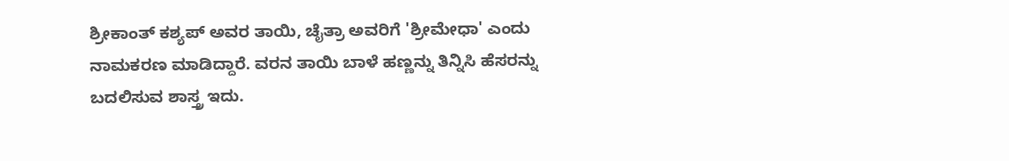ಶ್ರೀಕಾಂತ್‌ ಕಶ್ಯಪ್‌ ಅವರ ತಾಯಿ, ಚೈತ್ರಾ ಅವರಿಗೆ 'ಶ್ರೀಮೇಧಾ' ಎಂದು ನಾಮಕರಣ ಮಾಡಿದ್ದಾರೆ. ವರನ ತಾಯಿ ಬಾಳೆ ಹಣ್ಣನ್ನು ತಿನ್ನಿಸಿ ಹೆಸರನ್ನು ಬದಲಿಸುವ ಶಾಸ್ತ್ರ ಇದು.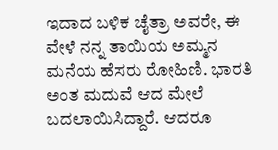ಇದಾದ ಬಳಿಕ ಚೈತ್ರಾ ಅವರೇ, ಈ ವೇಳೆ ನನ್ನ ತಾಯಿಯ ಅಮ್ಮನ ಮನೆಯ ಹೆಸರು ರೋಹಿಣಿ. ಭಾರತಿ ಅಂತ ಮದುವೆ ಆದ ಮೇಲೆ ಬದಲಾಯಿಸಿದ್ದಾರೆ. ಆದರೂ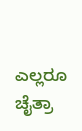ಎಲ್ಲರೂ ಚೈತ್ರಾ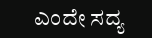ಎಂದೇ ಸದ್ಯ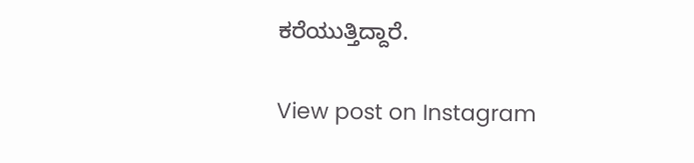ಕರೆಯುತ್ತಿದ್ದಾರೆ.

View post on Instagram